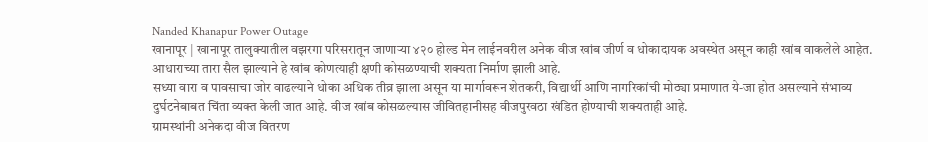Nanded Khanapur Power Outage
खानापूर | खानापूर तालुक्यातील वझरगा परिसरातून जाणाऱ्या ४२० होल्ड मेन लाईनवरील अनेक वीज खांब जीर्ण व धोकादायक अवस्थेत असून काही खांब वाकलेले आहेत. आधाराच्या तारा सैल झाल्याने हे खांब कोणत्याही क्षणी कोसळण्याची शक्यता निर्माण झाली आहे.
सध्या वारा व पावसाचा जोर वाढल्याने धोका अधिक तीव्र झाला असून या मार्गावरून शेतकरी, विद्यार्थी आणि नागरिकांची मोठ्या प्रमाणात ये-जा होत असल्याने संभाव्य दुर्घटनेबाबत चिंता व्यक्त केली जात आहे. वीज खांब कोसळल्यास जीवितहानीसह वीजपुरवठा खंडित होण्याची शक्यताही आहे.
ग्रामस्थांनी अनेकदा वीज वितरण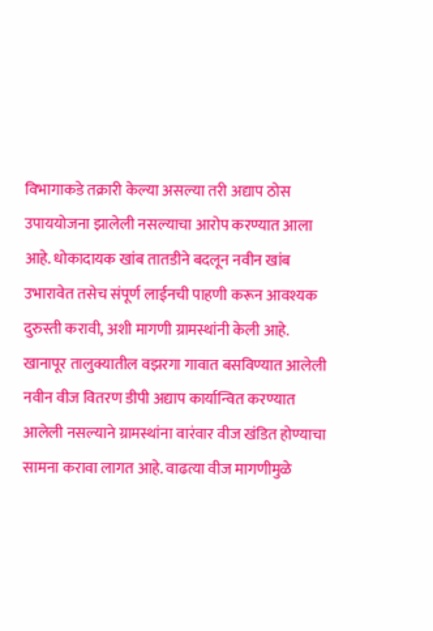विभागाकडे तक्रारी केल्या असल्या तरी अद्याप ठोस उपाययोजना झालेली नसल्याचा आरोप करण्यात आला आहे. धोकादायक खांब तातडीने बदलून नवीन खांब उभारावेत तसेच संपूर्ण लाईनची पाहणी करून आवश्यक दुरुस्ती करावी, अशी मागणी ग्रामस्थांनी केली आहे.
खानापूर तालुक्यातील वझरगा गावात बसविण्यात आलेली नवीन वीज वितरण डीपी अद्याप कार्यान्वित करण्यात आलेली नसल्याने ग्रामस्थांना वारंवार वीज खंडित होण्याचा सामना करावा लागत आहे. वाढत्या वीज मागणीमुळे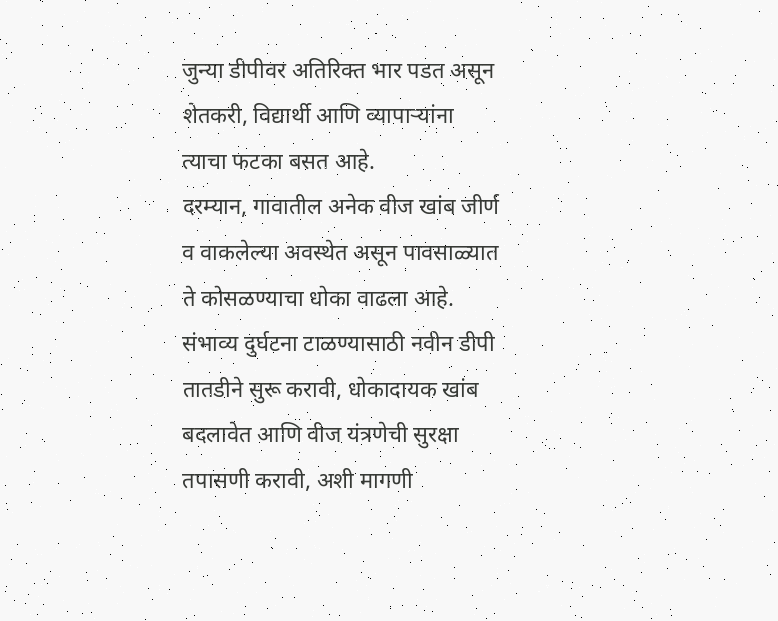जुन्या डीपीवर अतिरिक्त भार पडत असून शेतकरी, विद्यार्थी आणि व्यापाऱ्यांना त्याचा फटका बसत आहे.
दरम्यान, गावातील अनेक वीज खांब जीर्ण व वाकलेल्या अवस्थेत असून पावसाळ्यात ते कोसळण्याचा धोका वाढला आहे. संभाव्य दुर्घटना टाळण्यासाठी नवीन डीपी तातडीने सुरू करावी, धोकादायक खांब बदलावेत आणि वीज यंत्रणेची सुरक्षा तपासणी करावी, अशी मागणी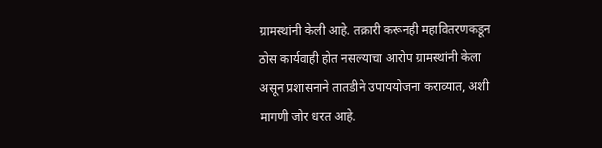ग्रामस्थांनी केली आहे. तक्रारी करूनही महावितरणकडून ठोस कार्यवाही होत नसल्याचा आरोप ग्रामस्थांनी केला असून प्रशासनाने तातडीने उपाययोजना कराव्यात, अशी मागणी जोर धरत आहे.